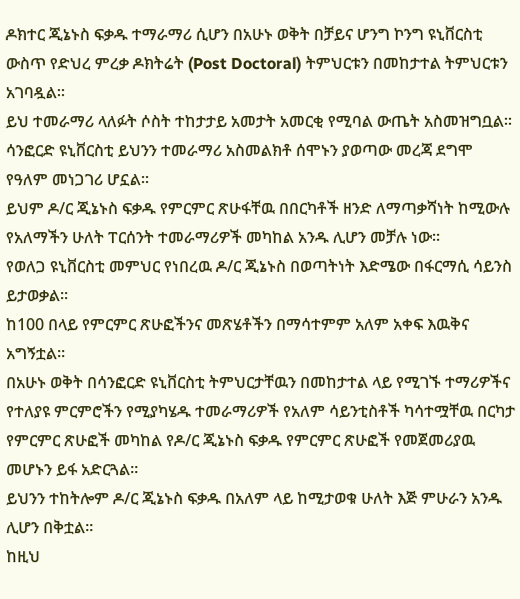ዶክተር ጂኔኑስ ፍቃዱ ተማራማሪ ሲሆን በአሁኑ ወቅት በቻይና ሆንግ ኮንግ ዩኒቨርስቲ ውስጥ የድህረ ምረቃ ዶክትሬት (Post Doctoral) ትምህርቱን በመከታተል ትምህርቱን አገባዷል።
ይህ ተመራማሪ ላለፉት ሶስት ተከታታይ አመታት አመርቂ የሚባል ውጤት አስመዝግቧል፡፡
ሳንፎርድ ዩኒቨርስቲ ይህንን ተመራማሪ አስመልክቶ ሰሞኑን ያወጣው መረጃ ደግሞ የዓለም መነጋገሪ ሆኗል፡፡
ይህም ዶ/ር ጂኔኑስ ፍቃዱ የምርምር ጽሁፋቸዉ በበርካቶች ዘንድ ለማጣቃሻነት ከሚውሉ የአለማችን ሁለት ፐርሰንት ተመራማሪዎች መካከል አንዱ ሊሆን መቻሉ ነው፡፡
የወለጋ ዩኒቨርስቲ መምህር የነበረዉ ዶ/ር ጂኔኑስ በወጣትነት እድሜው በፋርማሲ ሳይንስ ይታወቃል፡፡
ከ100 በላይ የምርምር ጽሁፎችንና መጽሄቶችን በማሳተምም አለም አቀፍ እዉቅና አግኝቷል፡፡
በአሁኑ ወቅት በሳንፎርድ ዩኒቨርስቲ ትምህርታቸዉን በመከታተል ላይ የሚገኙ ተማሪዎችና የተለያዩ ምርምሮችን የሚያካሄዱ ተመራማሪዎች የአለም ሳይንቲስቶች ካሳተሟቸዉ በርካታ የምርምር ጽሁፎች መካከል የዶ/ር ጂኔኑስ ፍቃዱ የምርምር ጽሁፎች የመጀመሪያዉ መሆኑን ይፋ አድርጓል፡፡
ይህንን ተከትሎም ዶ/ር ጂኔኑስ ፍቃዱ በአለም ላይ ከሚታወቁ ሁለት እጅ ምሁራን አንዱ ሊሆን በቅቷል፡፡
ከዚህ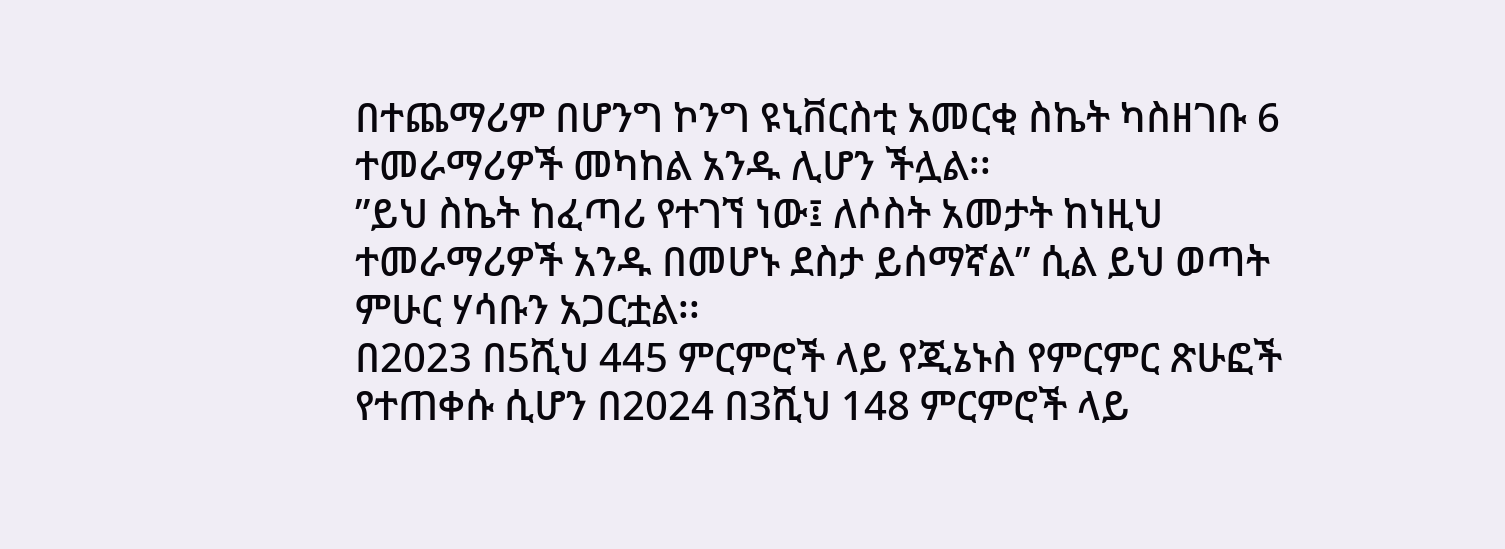በተጨማሪም በሆንግ ኮንግ ዩኒቨርስቲ አመርቂ ስኬት ካስዘገቡ 6 ተመራማሪዎች መካከል አንዱ ሊሆን ችሏል፡፡
”ይህ ስኬት ከፈጣሪ የተገኘ ነው፤ ለሶስት አመታት ከነዚህ ተመራማሪዎች አንዱ በመሆኑ ደስታ ይሰማኛል” ሲል ይህ ወጣት ምሁር ሃሳቡን አጋርቷል፡፡
በ2023 በ5ሺህ 445 ምርምሮች ላይ የጂኔኑስ የምርምር ጽሁፎች የተጠቀሱ ሲሆን በ2024 በ3ሺህ 148 ምርምሮች ላይ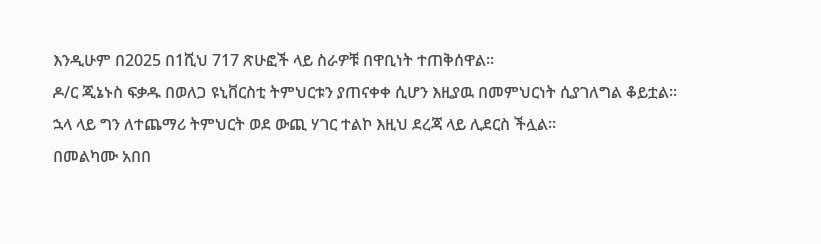እንዲሁም በ2025 በ1ሺህ 717 ጽሁፎች ላይ ስራዎቹ በዋቢነት ተጠቅሰዋል፡፡
ዶ/ር ጂኔኑስ ፍቃዱ በወለጋ ዩኒቨርስቲ ትምህርቱን ያጠናቀቀ ሲሆን እዚያዉ በመምህርነት ሲያገለግል ቆይቷል፡፡
ኋላ ላይ ግን ለተጨማሪ ትምህርት ወደ ውጪ ሃገር ተልኮ እዚህ ደረጃ ላይ ሊደርስ ችሏል፡፡
በመልካሙ አበበ